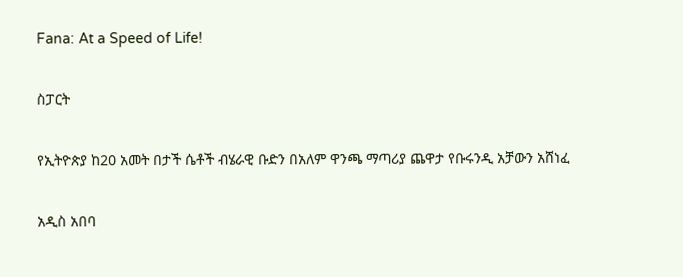Fana: At a Speed of Life!

ስፓርት

የኢትዮጵያ ከ20 አመት በታች ሴቶች ብሄራዊ ቡድን በአለም ዋንጫ ማጣሪያ ጨዋታ የቡሩንዲ አቻውን አሸነፈ

አዲስ አበባ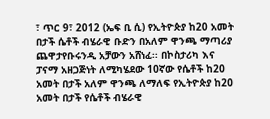፣ ጥር 9፣ 2012 (ኤፍ ቢ ሲ) የኢትዮጵያ ከ20 አመት በታች ሴቶች ብሄራዊ ቡድን በአለም ዋንጫ ማጣሪያ ጨዋታየቡሩንዲ አቻውን አሸነፈ፡፡ በኮስታሪካ እና ፓናማ አዘጋጅነት ለሚካሄደው 10ኛው የሴቶች ከ20 አመት በታች አለም ዋንጫ ለማለፍ የኢትዮጵያ ከ20 አመት በታች የሴቶች ብሄራዊ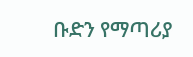ቡድን የማጣሪያ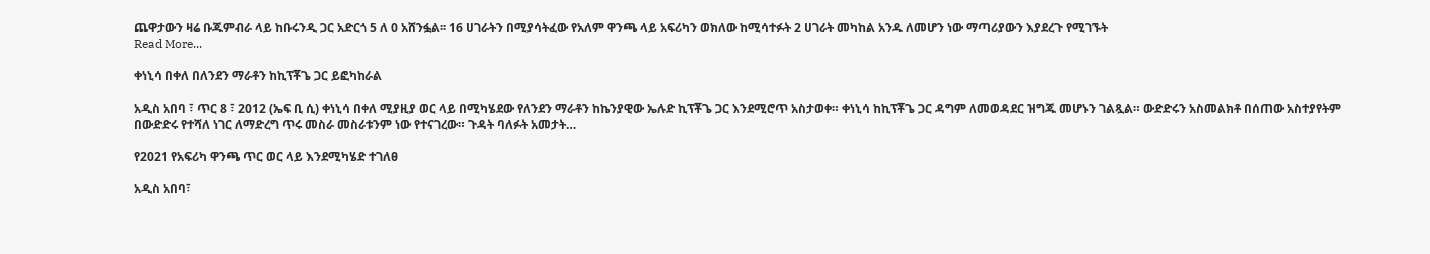ጨዋታውን ዛሬ ቡጁምብራ ላይ ከቡሩንዲ ጋር አድርጎ 5 ለ 0 አሸንፏል፡፡ 16 ሀገራትን በሚያሳትፈው የአለም ዋንጫ ላይ አፍሪካን ወክለው ከሚሳተፉት 2 ሀገራት መካከል አንዱ ለመሆን ነው ማጣሪያውን እያደረጉ የሚገኙት
Read More...

ቀነኒሳ በቀለ በለንደን ማራቶን ከኪፕቾጌ ጋር ይፎካከራል

አዲስ አበባ ፣ ጥር 8 ፣ 2012 (ኤፍ ቢ ሲ) ቀነኒሳ በቀለ ሚያዚያ ወር ላይ በሚካሄደው የለንደን ማራቶን ከኬንያዊው ኤሉድ ኪፕቾጌ ጋር እንደሚሮጥ አስታወቀ። ቀነኒሳ ከኪፕቾጌ ጋር ዳግም ለመወዳደር ዝግጁ መሆኑን ገልጿል። ውድድሩን አስመልክቶ በሰጠው አስተያየትም በውድድሩ የተሻለ ነገር ለማድረግ ጥሩ መስራ መስራቱንም ነው የተናገረው። ጉዳት ባለፉት አመታት…

የ2021 የአፍሪካ ዋንጫ ጥር ወር ላይ እንደሚካሄድ ተገለፀ

አዲስ አበባ፣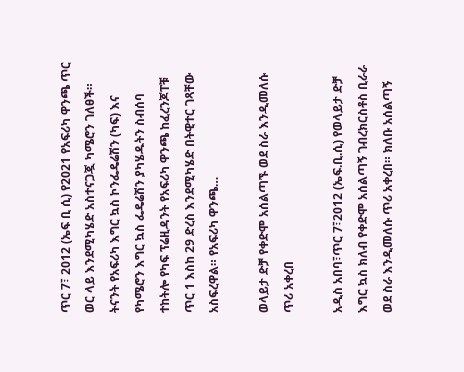ጥር 7፣ 2012 (ኤፍ ቢ ሲ) የ2021 የአፍሪካ ዋንጫ ጥር ወር ላይ እንደሚካሄድ አስተናጋጇ ካሜሮን ገለፀች። ትናንት የአፍሪካ እግር ኳስ ኮንፌዴሬሽን (ካፍ) እና የካሜሮን እግር ኳስ ፌዴሬሽን ያካሄዱትን ስብሰባ ተከትሎ የካፍ ፕሬዚዳንት የአፍሪካ ዋንጫ ከፈረንጆፐቹ ጥር 1 እስከ 29 ድረስ እንደሚካሄድ በትዊተር ገጻቸው አስፍረዋል። የአፍሪካ ዋንጫ…

ወላይታ ድቻ የቀድሞ አሰልጣኙ ወደ ስራ እንዲመለሱ ጥሪ አቀረበ

አዲስ አበባ፣ጥር 7፣2012 (ኤፍ.ቢ.ሲ) የወላይታ ድቻ እግር ኳስ ክለብ የቀድሞ አሰልጣኝ ገብረክርስቶስ ቢራራ ወደ ስራ እንዲመለሱ ጥሪ አቀረበ። ክለቡ አሰልጣኝ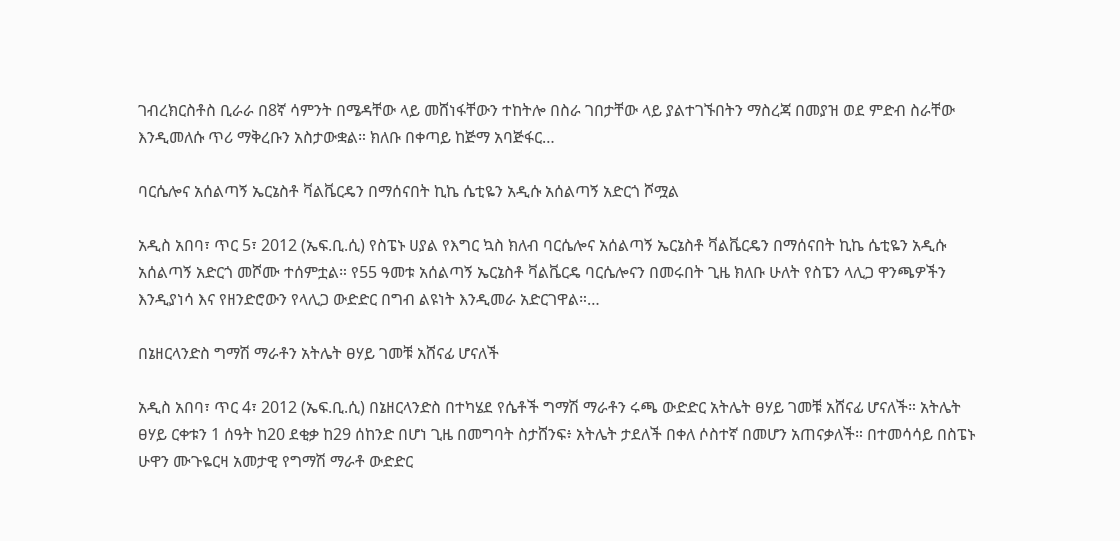ገብረክርስቶስ ቢራራ በ8ኛ ሳምንት በሜዳቸው ላይ መሸነፋቸውን ተከትሎ በስራ ገበታቸው ላይ ያልተገኙበትን ማስረጃ በመያዝ ወደ ምድብ ስራቸው እንዲመለሱ ጥሪ ማቅረቡን አስታውቋል። ክለቡ በቀጣይ ከጅማ አባጅፋር…

ባርሴሎና አሰልጣኝ ኤርኔስቶ ቫልቬርዴን በማሰናበት ኪኬ ሴቲዬን አዲሱ አሰልጣኝ አድርጎ ሾሟል

አዲስ አበባ፣ ጥር 5፣ 2012 (ኤፍ.ቢ.ሲ) የስፔኑ ሀያል የእግር ኳስ ክለብ ባርሴሎና አሰልጣኝ ኤርኔስቶ ቫልቬርዴን በማሰናበት ኪኬ ሴቲዬን አዲሱ አሰልጣኝ አድርጎ መሾሙ ተሰምቷል። የ55 ዓመቱ አሰልጣኝ ኤርኔስቶ ቫልቬርዴ ባርሴሎናን በመሩበት ጊዜ ክለቡ ሁለት የስፔን ላሊጋ ዋንጫዎችን እንዲያነሳ እና የዘንድሮውን የላሊጋ ውድድር በግብ ልዩነት እንዲመራ አድርገዋል።…

በኔዘርላንድስ ግማሽ ማራቶን አትሌት ፀሃይ ገመቹ አሸናፊ ሆናለች

አዲስ አበባ፣ ጥር 4፣ 2012 (ኤፍ.ቢ.ሲ) በኔዘርላንድስ በተካሄደ የሴቶች ግማሽ ማራቶን ሩጫ ውድድር አትሌት ፀሃይ ገመቹ አሸናፊ ሆናለች። አትሌት ፀሃይ ርቀቱን 1 ሰዓት ከ20 ደቂቃ ከ29 ሰከንድ በሆነ ጊዜ በመግባት ስታሸንፍ፥ አትሌት ታደለች በቀለ ሶስተኛ በመሆን አጠናቃለች። በተመሳሳይ በስፔኑ ሁዋን ሙጉዬርዛ አመታዊ የግማሽ ማራቶ ውድድር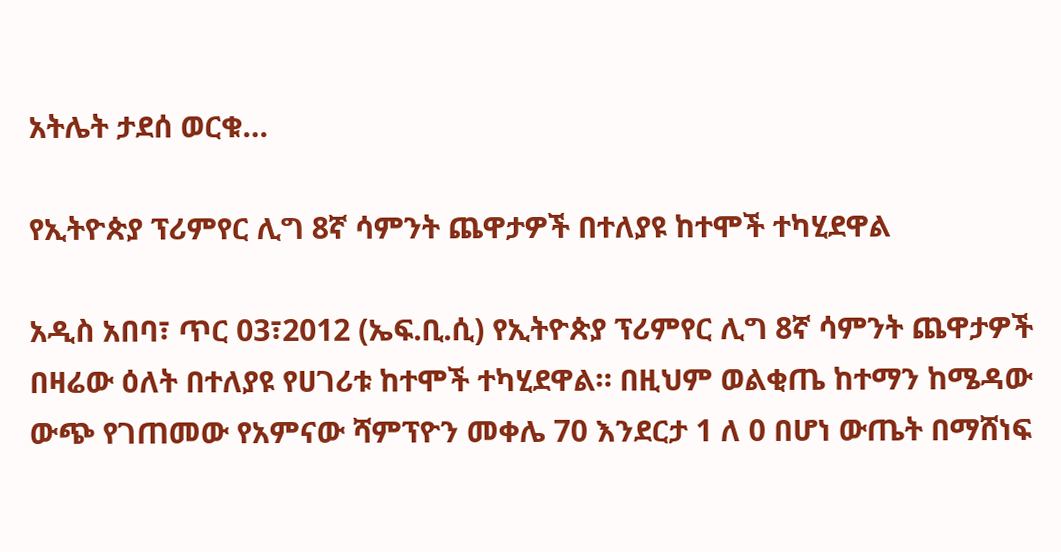አትሌት ታደሰ ወርቁ…

የኢትዮጵያ ፕሪምየር ሊግ 8ኛ ሳምንት ጨዋታዎች በተለያዩ ከተሞች ተካሂደዋል

አዲስ አበባ፣ ጥር 03፣2012 (ኤፍ.ቢ.ሲ) የኢትዮጵያ ፕሪምየር ሊግ 8ኛ ሳምንት ጨዋታዎች በዛሬው ዕለት በተለያዩ የሀገሪቱ ከተሞች ተካሂደዋል። በዚህም ወልቂጤ ከተማን ከሜዳው ውጭ የገጠመው የአምናው ሻምፕዮን መቀሌ 70 እንደርታ 1 ለ 0 በሆነ ውጤት በማሸነፍ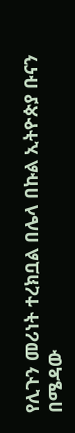የሊጉን መሪነት ተረክቧል በሌላ በኩል ኢትዮጵያ ቡናን በሜዳው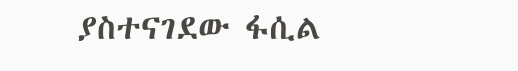ያስተናገደው ፋሲል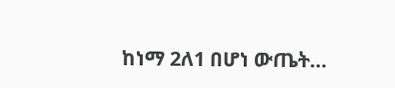ከነማ 2ለ1 በሆነ ውጤት…